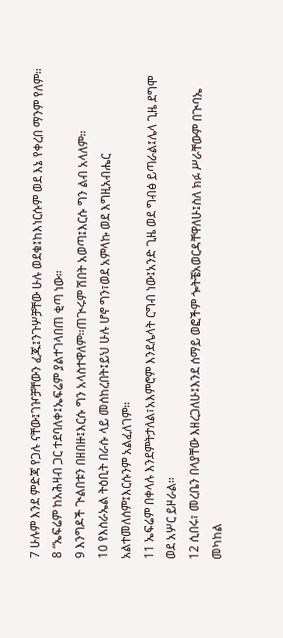7 ሁሉም እንደ ምድጃ የጋሉ ናቸው፤ገዦቻቸውን ፈጁ፤ንጉሦቻቸው ሁሉ ወደቁ፤ከእነርሱም ወደ እኔ የቀረበ ማንም የለም።
8 “ኤፍሬም ከአሕዛብ ጋር ተደባለቀ፤ኤፍሬም ያልተገላበጠ ቂጣ ነው።
9 እንግዶች ጒልበቱን በዘበዙ፤እርሱ ግን አላስተዋለም።ጠጒሩም ሽበት አወጣ፤እርሱ ግን ልብ አላለም።
10 የእስራኤል ትዕቢት በራሱ ላይ መሰከረበት፤ይህ ሁሉ ሆኖ ግን፣ወደ አምላኩ ወደ እግዚአብሔር አልተመለሰም፤እርሱንም አልፈለገም።
11 ኤፍሬም በቀላሉ እንደምትታለል፣አእምሮም እንደሌላት ርግብ ነው፤አንድ ጊዜ ወደ ግብፅ ይጣራል፤ሌላ ጊዜ ደግሞ ወደ አሦር ይዞራል።
12 ሲበሩ፣ መረቤን በላያቸው እዘረጋለሁ፤እንደ ሰማይ ወፎችም ጐትቼአወርዳቸዋለሁ፤ስለ ክፉ ሥራቸውም በጒባኤ መካከል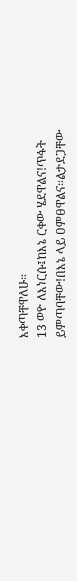እቀጣቸዋለሁ።
13 ወዮ ለእነርሱ፤ከእኔ ርቀው ሄደዋልና!ጥፋት ይምጣባቸው!በእኔ ላይ ዐምፀዋልና።ልታደጋቸው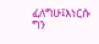ፈለግሁ፤እነርሱ ግን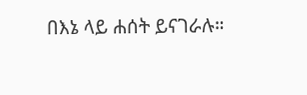በእኔ ላይ ሐሰት ይናገራሉ።